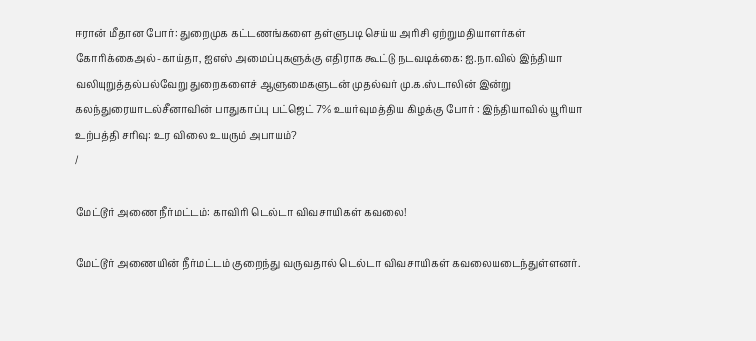ஈரான் மீதான போர்: துறைமுக கட்டணங்களை தள்ளுபடி செய்ய அரிசி ஏற்றுமதியாளர்கள் கோரிக்கைஅல்-காய்தா, ஐஎஸ் அமைப்புகளுக்கு எதிராக கூட்டு நடவடிக்கை: ஐ.நா.வில் இந்தியா வலியுறுத்தல்பல்வேறு துறைகளைச் ஆளுமைகளுடன் முதல்வர் மு.க.ஸ்டாலின் இன்று கலந்துரையாடல்சீனாவின் பாதுகாப்பு பட்ஜெட் 7% உயர்வுமத்திய கிழக்கு போர் : இந்தியாவில் யூரியா உற்பத்தி சரிவு: உர விலை உயரும் அபாயம்?
/

மேட்டூர் அணை நீர்மட்டம்: காவிரி டெல்டா விவசாயிகள் கவலை!

மேட்டூர் அணையின் நீர்மட்டம் குறைந்து வருவதால் டெல்டா விவசாயிகள் கவலையடைந்துள்ளனர்.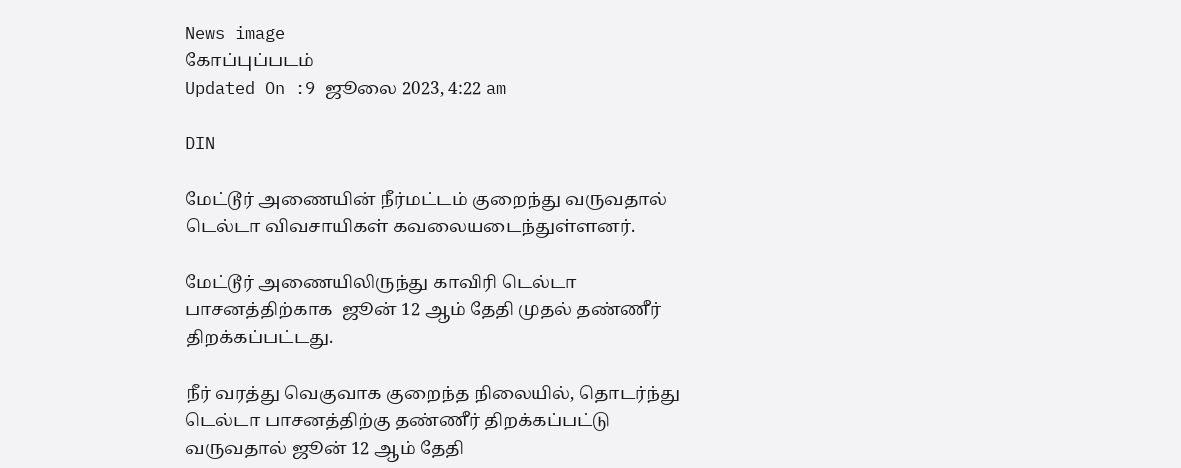News image
கோப்புப்படம்
Updated On :9 ஜூலை 2023, 4:22 am

DIN

மேட்டூர் அணையின் நீர்மட்டம் குறைந்து வருவதால் டெல்டா விவசாயிகள் கவலையடைந்துள்ளனர்.

மேட்டூர் அணையிலிருந்து காவிரி டெல்டா பாசனத்திற்காக  ஜூன் 12 ஆம் தேதி முதல் தண்ணீர் திறக்கப்பட்டது.

நீர் வரத்து வெகுவாக குறைந்த நிலையில், தொடர்ந்து டெல்டா பாசனத்திற்கு தண்ணீர் திறக்கப்பட்டு வருவதால் ஜூன் 12 ஆம் தேதி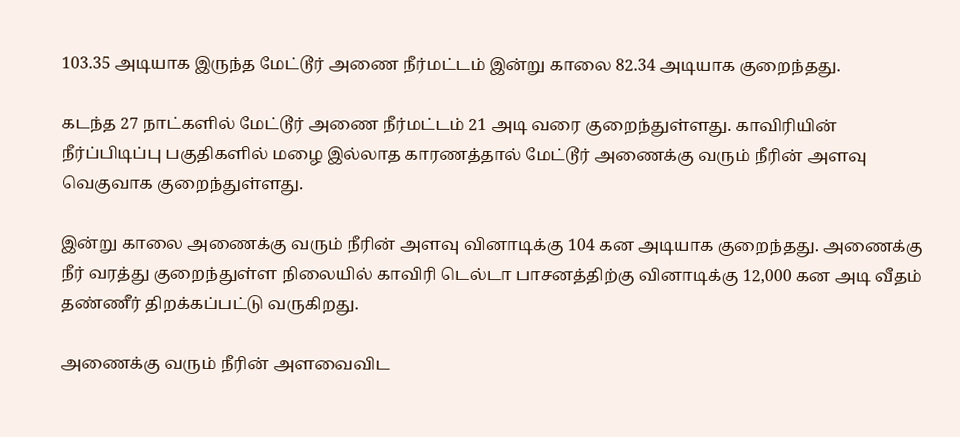103.35 அடியாக இருந்த மேட்டூர் அணை நீர்மட்டம் இன்று காலை 82.34 அடியாக குறைந்தது.

கடந்த 27 நாட்களில் மேட்டூர் அணை நீர்மட்டம் 21 அடி வரை குறைந்துள்ளது. காவிரியின் நீர்ப்பிடிப்பு பகுதிகளில் மழை இல்லாத காரணத்தால் மேட்டூர் அணைக்கு வரும் நீரின் அளவு வெகுவாக குறைந்துள்ளது.

இன்று காலை அணைக்கு வரும் நீரின் அளவு வினாடிக்கு 104 கன அடியாக குறைந்தது. அணைக்கு நீர் வரத்து குறைந்துள்ள நிலையில் காவிரி டெல்டா பாசனத்திற்கு வினாடிக்கு 12,000 கன அடி வீதம் தண்ணீர் திறக்கப்பட்டு வருகிறது.

அணைக்கு வரும் நீரின் அளவைவிட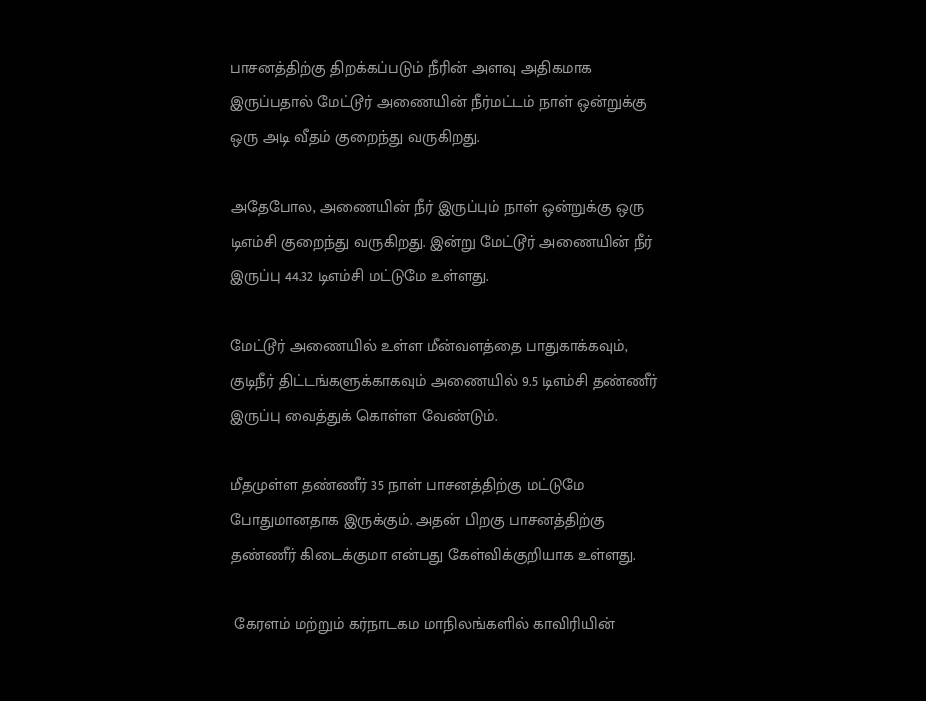பாசனத்திற்கு திறக்கப்படும் நீரின் அளவு அதிகமாக இருப்பதால் மேட்டூர் அணையின் நீர்மட்டம் நாள் ஒன்றுக்கு ஒரு அடி வீதம் குறைந்து வருகிறது.

அதேபோல, அணையின் நீர் இருப்பும் நாள் ஒன்றுக்கு ஒரு டிஎம்சி குறைந்து வருகிறது. இன்று மேட்டூர் அணையின் நீர் இருப்பு 44.32 டிஎம்சி மட்டுமே உள்ளது.

மேட்டூர் அணையில் உள்ள மீன்வளத்தை பாதுகாக்கவும், குடிநீர் திட்டங்களுக்காகவும் அணையில் 9.5 டிஎம்சி தண்ணீர் இருப்பு வைத்துக் கொள்ள வேண்டும்.

மீதமுள்ள தண்ணீர் 35 நாள் பாசனத்திற்கு மட்டுமே போதுமானதாக இருக்கும். அதன் பிறகு பாசனத்திற்கு தண்ணீர் கிடைக்குமா என்பது கேள்விக்குறியாக உள்ளது.

 கேரளம் மற்றும் கர்நாடகம மாநிலங்களில் காவிரியின்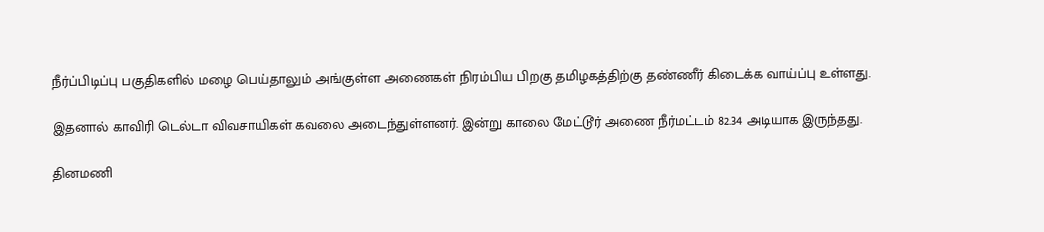நீர்ப்பிடிப்பு பகுதிகளில் மழை பெய்தாலும் அங்குள்ள அணைகள் நிரம்பிய பிறகு தமிழகத்திற்கு தண்ணீர் கிடைக்க வாய்ப்பு உள்ளது.

இதனால் காவிரி டெல்டா விவசாயிகள் கவலை அடைந்துள்ளனர். இன்று காலை மேட்டூர் அணை நீர்மட்டம் 82.34 அடியாக இருந்தது.

தினமணி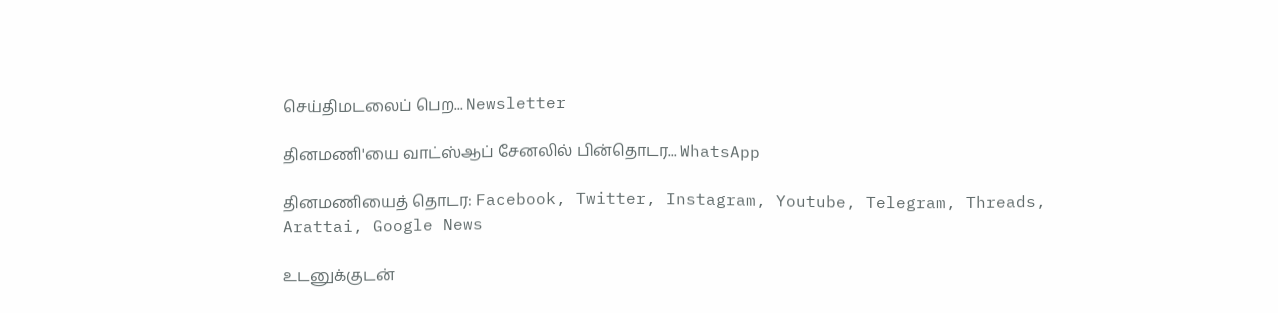செய்திமடலைப் பெற... Newsletter

தினமணி'யை வாட்ஸ்ஆப் சேனலில் பின்தொடர... WhatsApp

தினமணியைத் தொடர: Facebook, Twitter, Instagram, Youtube, Telegram, Threads, Arattai, Google News

உடனுக்குடன்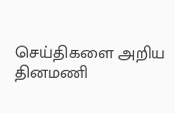செய்திகளை அறிய தினமணி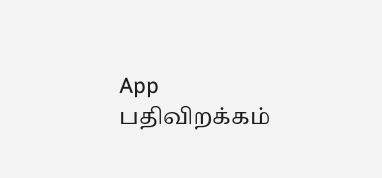App பதிவிறக்கம்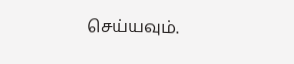செய்யவும்.